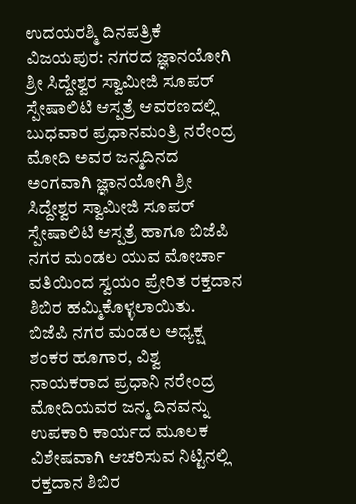ಉದಯರಶ್ಮಿ ದಿನಪತ್ರಿಕೆ
ವಿಜಯಪುರ: ನಗರದ ಜ್ಞಾನಯೋಗಿ ಶ್ರೀ ಸಿದ್ದೇಶ್ವರ ಸ್ವಾಮೀಜಿ ಸೂಪರ್ ಸ್ಪೇಷಾಲಿಟಿ ಆಸ್ಪತ್ರೆ ಆವರಣದಲ್ಲಿ ಬುಧವಾರ ಪ್ರಧಾನಮಂತ್ರಿ ನರೇಂದ್ರ ಮೋದಿ ಅವರ ಜನ್ಮದಿನದ ಅಂಗವಾಗಿ ಜ್ಞಾನಯೋಗಿ ಶ್ರೀ ಸಿದ್ದೇಶ್ವರ ಸ್ವಾಮೀಜಿ ಸೂಪರ್ ಸ್ಪೇಷಾಲಿಟಿ ಆಸ್ಪತ್ರೆ ಹಾಗೂ ಬಿಜೆಪಿ ನಗರ ಮಂಡಲ ಯುವ ಮೋರ್ಚಾ ವತಿಯಿಂದ ಸ್ವಯಂ ಪ್ರೇರಿತ ರಕ್ತದಾನ ಶಿಬಿರ ಹಮ್ಮಿಕೊಳ್ಳಲಾಯಿತು.
ಬಿಜೆಪಿ ನಗರ ಮಂಡಲ ಅಧ್ಯಕ್ಷ ಶಂಕರ ಹೂಗಾರ, ವಿಶ್ವ ನಾಯಕರಾದ ಪ್ರಧಾನಿ ನರೇಂದ್ರ ಮೋದಿಯವರ ಜನ್ಮ ದಿನವನ್ನು ಉಪಕಾರಿ ಕಾರ್ಯದ ಮೂಲಕ ವಿಶೇಷವಾಗಿ ಆಚರಿಸುವ ನಿಟ್ಟಿನಲ್ಲಿ ರಕ್ತದಾನ ಶಿಬಿರ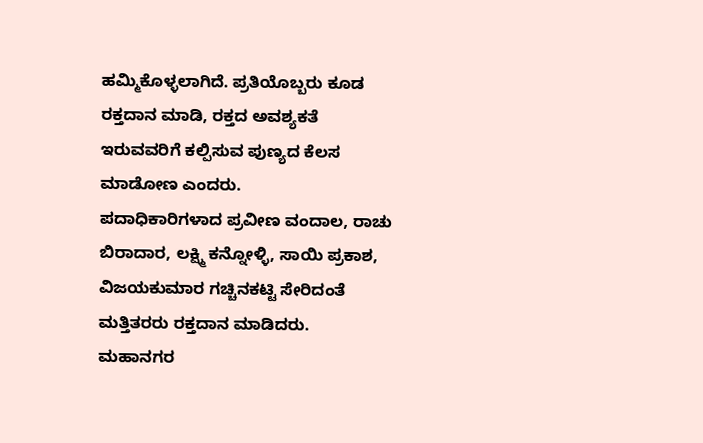ಹಮ್ಮಿಕೊಳ್ಳಲಾಗಿದೆ. ಪ್ರತಿಯೊಬ್ಬರು ಕೂಡ ರಕ್ತದಾನ ಮಾಡಿ, ರಕ್ತದ ಅವಶ್ಯಕತೆ ಇರುವವರಿಗೆ ಕಲ್ಪಿಸುವ ಪುಣ್ಯದ ಕೆಲಸ ಮಾಡೋಣ ಎಂದರು.
ಪದಾಧಿಕಾರಿಗಳಾದ ಪ್ರವೀಣ ವಂದಾಲ, ರಾಚು ಬಿರಾದಾರ, ಲಕ್ಷ್ಮಿ ಕನ್ನೋಳ್ಳಿ, ಸಾಯಿ ಪ್ರಕಾಶ, ವಿಜಯಕುಮಾರ ಗಚ್ಚಿನಕಟ್ಟಿ ಸೇರಿದಂತೆ ಮತ್ತಿತರರು ರಕ್ತದಾನ ಮಾಡಿದರು.
ಮಹಾನಗರ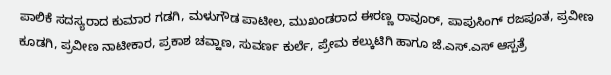ಪಾಲಿಕೆ ಸದಸ್ಯರಾದ ಕುಮಾರ ಗಡಗಿ, ಮಳುಗೌಡ ಪಾಟೀಲ, ಮುಖಂಡರಾದ ಈರಣ್ಣ ರಾವೂರ್, ಪಾಪುಸಿಂಗ್ ರಜಪೂತ, ಪ್ರವೀಣ ಕೂಡಗಿ, ಪ್ರವೀಣ ನಾಟೀಕಾರ, ಪ್ರಕಾಶ ಚವ್ಹಾಣ, ಸುವರ್ಣ ಕುರ್ಲೆ, ಪ್ರೇಮ ಕಲ್ಕುಟಿಗಿ ಹಾಗೂ ಜೆ.ಎಸ್.ಎಸ್ ಆಸ್ಪತ್ರೆ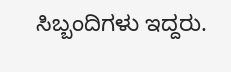ಸಿಬ್ಬಂದಿಗಳು ಇದ್ದರು.